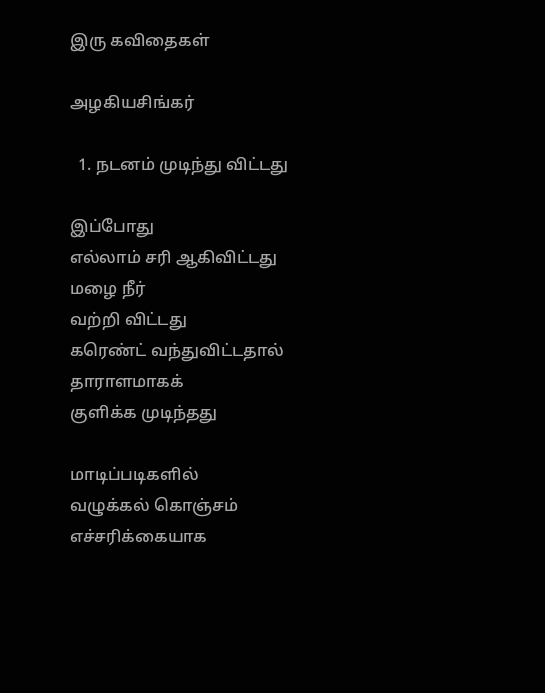இரு கவிதைகள்

அழகியசிங்கர்

  1. நடனம் முடிந்து விட்டது

இப்போது
எல்லாம் சரி ஆகிவிட்டது
மழை நீர்
வற்றி விட்டது
கரெண்ட் வந்துவிட்டதால் தாராளமாகக்
குளிக்க முடிந்தது

மாடிப்படிகளில்
வழுக்கல் கொஞ்சம்
எச்சரிக்கையாக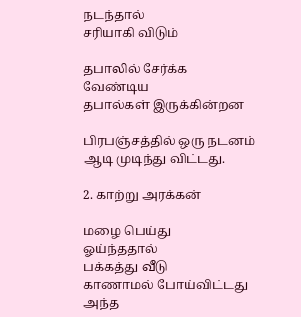நடந்தால்
சரியாகி விடும்

தபாலில் சேர்க்க
வேண்டிய
தபால்கள் இருக்கின்றன

பிரபஞ்சத்தில் ஒரு நடனம்
ஆடி முடிந்து விட்டது.

2. காற்று அரக்கன்

மழை பெய்து
ஓய்ந்ததால்
பக்கத்து வீடு
காணாமல் போய்விட்டது
அந்த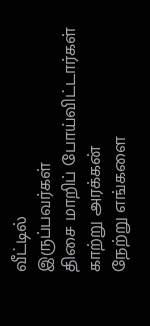வீட்டில்
இருப்பவர்கள்
திசை மாறிப் போய்விட்டார்கள்
காற்று அரக்கன்
நேற்று எங்களை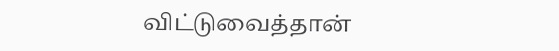விட்டுவைத்தான்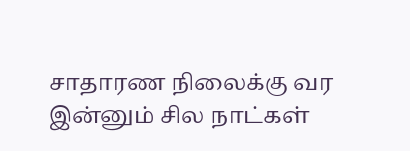சாதாரண நிலைக்கு வர
இன்னும் சில நாட்கள்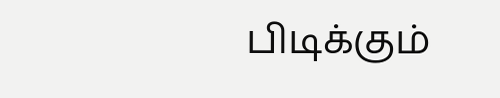பிடிக்கும்